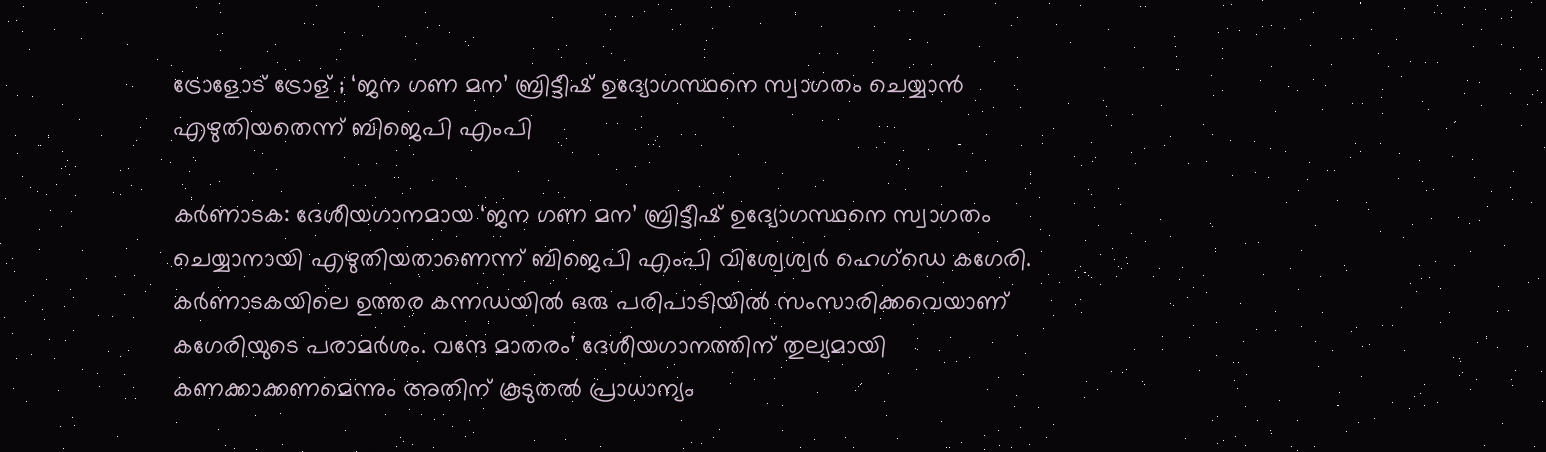ട്രോളോട് ട്രോള് ; ‘ജന ഗണ മന’ ബ്രിട്ടീഷ് ഉദ്യോഗസ്ഥനെ സ്വാഗതം ചെയ്യാൻ എഴുതിയതെന്ന് ബിജെപി എംപി

കർണാടക: ദേശീയഗാനമായ ‘ജന ഗണ മന’ ബ്രിട്ടീഷ് ഉദ്യോഗസ്ഥനെ സ്വാഗതം ചെയ്യാനായി എഴുതിയതാണെന്ന് ബിജെപി എംപി വിശ്വേശ്വർ ഹെഗ്ഡെ കഗേരി. കർണാടകയിലെ ഉത്തര കന്നഡയിൽ ഒരു പരിപാടിയിൽ സംസാരിക്കവെയാണ് കഗേരിയുടെ പരാമർശം. വന്ദേ മാതരം’ ദേശീയഗാനത്തിന് തുല്യമായി കണക്കാക്കണമെന്നും അതിന് കൂടുതൽ പ്രാധാന്യം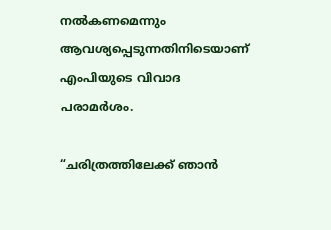നൽകണമെന്നും ആവശ്യപ്പെടുന്നതിനിടെയാണ് എംപിയുടെ വിവാദ പരാമർശം.

“ചരിത്രത്തിലേക്ക് ഞാൻ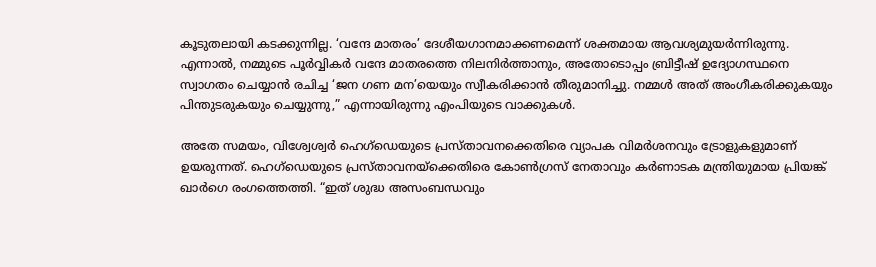കൂടുതലായി കടക്കുന്നില്ല. ‘വന്ദേ മാതരം’ ദേശീയഗാനമാക്കണമെന്ന് ശക്തമായ ആവശ്യമുയർന്നിരുന്നു. എന്നാൽ, നമ്മുടെ പൂർവ്വികർ വന്ദേ മാതരത്തെ നിലനിർത്താനും, അതോടൊപ്പം ബ്രിട്ടീഷ് ഉദ്യോഗസ്ഥനെ സ്വാഗതം ചെയ്യാൻ രചിച്ച ‘ജന ഗണ മന’യെയും സ്വീകരിക്കാൻ തീരുമാനിച്ചു. നമ്മൾ അത് അംഗീകരിക്കുകയും പിന്തുടരുകയും ചെയ്യുന്നു,” എന്നായിരുന്നു എംപിയുടെ വാക്കുകൾ.

അതേ സമയം, വിശ്വേശ്വർ ഹെഗ്ഡെയുടെ പ്രസ്താവനക്കെതിരെ വ്യാപക വിമർശനവും ട്രോളുകളുമാണ് ഉയരുന്നത്. ഹെഗ്‌ഡെയുടെ പ്രസ്‌താവനയ്ക്കെതിരെ കോൺഗ്രസ് നേതാവും കർണാടക മന്ത്രിയുമായ പ്രിയങ്ക് ഖാർഗെ രംഗത്തെത്തി. “ഇത് ശുദ്ധ അസംബന്ധവും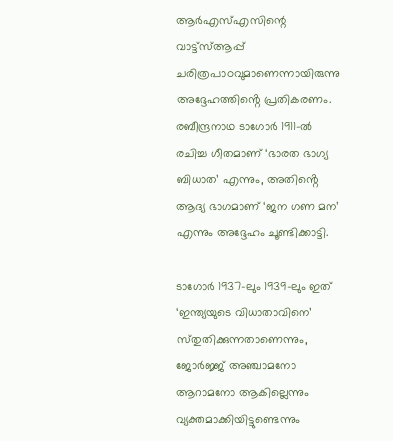ആർഎസ്എസിന്റെ വാട്ട്സ്ആപ്പ് ചരിത്രപാഠവുമാണെന്നായിരുന്നു അദ്ദേഹത്തിൻ്റെ പ്രതികരണം. രബീന്ദ്രനാഥ ടാഗോർ 1911-ൽ രചിച്ച ഗീതമാണ് ‘ഭാരത ഭാഗ്യ ബിധാത’ എന്നും, അതിൻ്റെ ആദ്യ ഭാഗമാണ് ‘ജന ഗണ മന’ എന്നും അദ്ദേഹം ചൂണ്ടിക്കാട്ടി.

ടാഗോർ 1937-ലും 1939-ലും ഇത് ‘ഇന്ത്യയുടെ വിധാതാവിനെ’ സ്‌തുതിക്കുന്നതാണെന്നും, ജോർജ്ജ് അഞ്ചാമനോ ആറാമനോ ആകില്ലെന്നും വ്യക്തമാക്കിയിട്ടുണ്ടെന്നും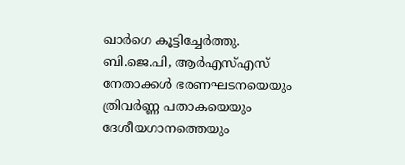ഖാർഗെ കൂട്ടിച്ചേർത്തു. ബി.ജെ.പി, ആർഎസ്എസ് നേതാക്കൾ ഭരണഘടനയെയും ത്രിവർണ്ണ പതാകയെയും ദേശീയഗാനത്തെയും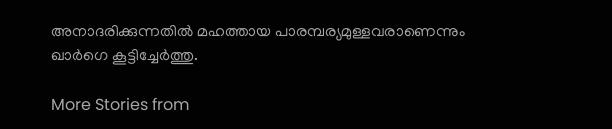അനാദരിക്കുന്നതിൽ മഹത്തായ പാരമ്പര്യമുള്ളവരാണെന്നും ഖാർഗെ കൂട്ടിച്ചേർത്തു.

More Stories from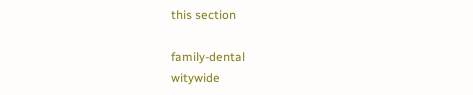this section

family-dental
witywide